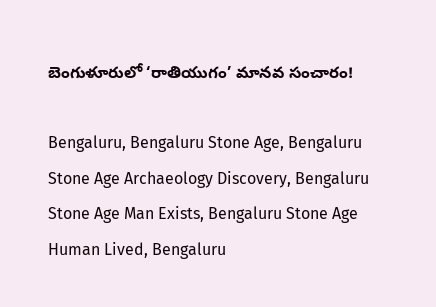బెంగుళూరులో ‘రాతియుగం’ మానవ సంచారం!

Bengaluru, Bengaluru Stone Age, Bengaluru Stone Age Archaeology Discovery, Bengaluru Stone Age Man Exists, Bengaluru Stone Age Human Lived, Bengaluru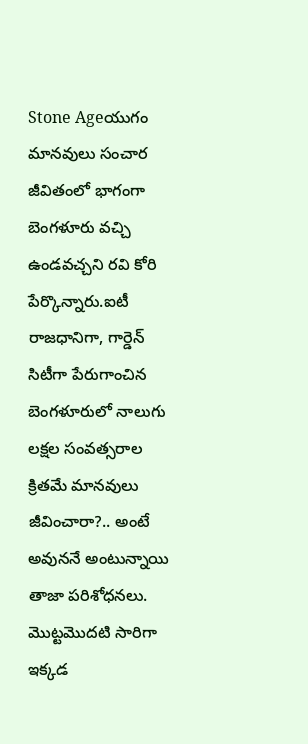Stone Ageయుగం మానవులు సంచార జీవితంలో భాగంగా బెంగళూరు వచ్చి ఉండవచ్చని రవి కోరి పేర్కొన్నారు.ఐటీ రాజధానిగా, గార్డెన్ సిటీగా పేరుగాంచిన బెంగళూరులో నాలుగు లక్షల సంవత్సరాల క్రితమే మానవులు జీవించారా?.. అంటే అవుననే అంటున్నాయి తాజా పరిశోధనలు. మొట్టమొదటి సారిగా ఇక్కడ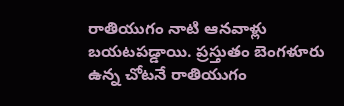రాతియుగం నాటి ఆనవాళ్లు బయటపడ్డాయి. ప్రస్తుతం బెంగళూరు ఉన్న చోటనే రాతియుగం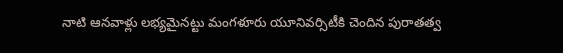నాటి ఆనవాళ్లు లభ్యమైనట్టు మంగళూరు యూనివర్సిటీకి చెందిన పురాతత్వ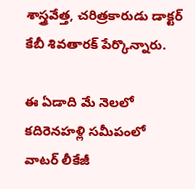శాస్త్రవేత్త, చరిత్రకారుడు డాక్టర్ కేబీ శివతారక్ పేర్కొన్నారు.

ఈ ఏడాది మే నెలలో కదిరెనహళ్లి సమీపంలో వాటర్ లీకేజీ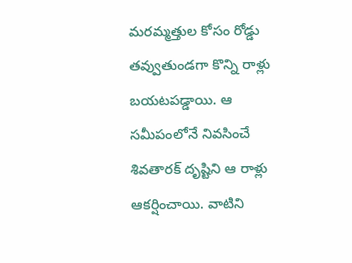మరమ్మత్తుల కోసం రోడ్డు తవ్వుతుండగా కొన్ని రాళ్లు బయటపడ్డాయి. ఆ సమీపంలోనే నివసించే శివతారక్ దృష్టిని ఆ రాళ్లు ఆకర్షించాయి. వాటిని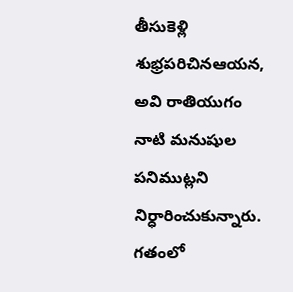తీసుకెళ్లి శుభ్రపరిచినఆయన, అవి రాతియుగం నాటి మనుషుల పనిముట్లని నిర్ధారించుకున్నారు. గతంలో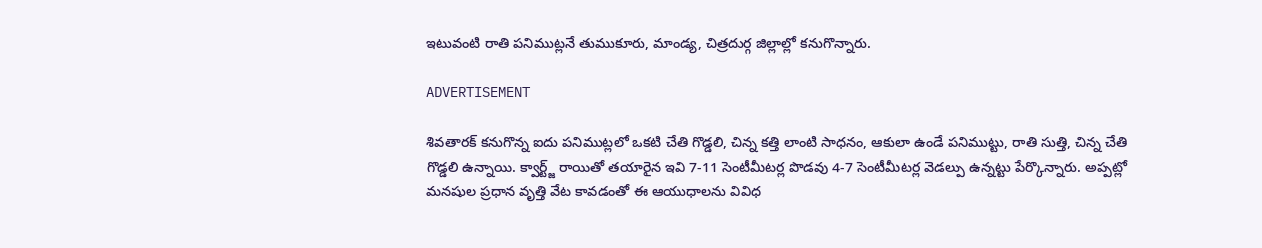ఇటువంటి రాతి పనిముట్లనే తుముకూరు, మాండ్య, చిత్రదుర్గ జిల్లాల్లో కనుగొన్నారు.

ADVERTISEMENT

శివతారక్ కనుగొన్న ఐదు పనిముట్లలో ఒకటి చేతి గొడ్డలి, చిన్న కత్తి లాంటి సాధనం, ఆకులా ఉండే పనిముట్టు, రాతి సుత్తి, చిన్న చేతి గొడ్డలి ఉన్నాయి. క్వార్ట్జ్ రాయితో తయారైన ఇవి 7-11 సెంటీమీటర్ల పొడవు 4-7 సెంటీమీటర్ల వెడల్పు ఉన్నట్టు పేర్కొన్నారు. అప్పట్లో మనషుల ప్రధాన వృత్తి వేట కావడంతో ఈ ఆయుధాలను వివిధ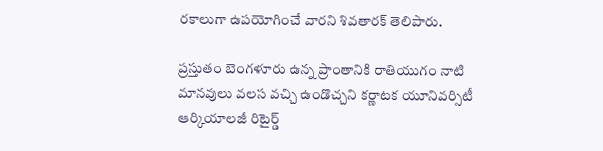రకాలుగా ఉపయోగించే వారని శివతారక్ తెలిపారు.

ప్రస్తుతం బెంగళూరు ఉన్న ప్రాంతానికి రాతియుగం నాటి మానవులు వలస వచ్చి ఉండొచ్చని కర్ణాటక యూనివర్సిటీ ఆర్కియాలజీ రిటైర్డ్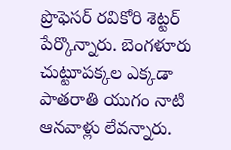ప్రొఫెసర్ రవికోరి శెట్టర్ పేర్కొన్నారు. బెంగళూరు చుట్టూపక్కల ఎక్కడా పాతరాతి యుగం నాటి ఆనవాళ్లు లేవన్నారు.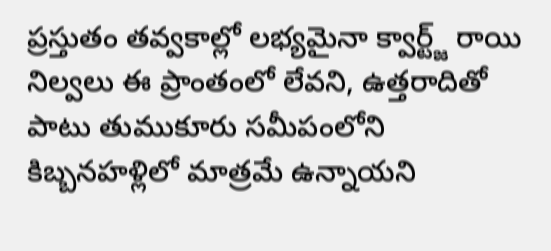ప్రస్తుతం తవ్వకాల్లో లభ్యమైనా క్వార్ట్జ్ రాయి నిల్వలు ఈ ప్రాంతంలో లేవని, ఉత్తరాదితో పాటు తుముకూరు సమీపంలోని కిబ్బనహళ్లిలో మాత్రమే ఉన్నాయని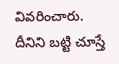వివరించారు. దీనిని బట్టి చూస్తే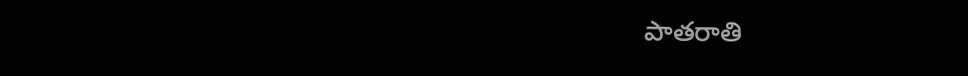పాతరాతి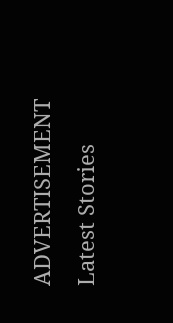ADVERTISEMENT
Latest Stories